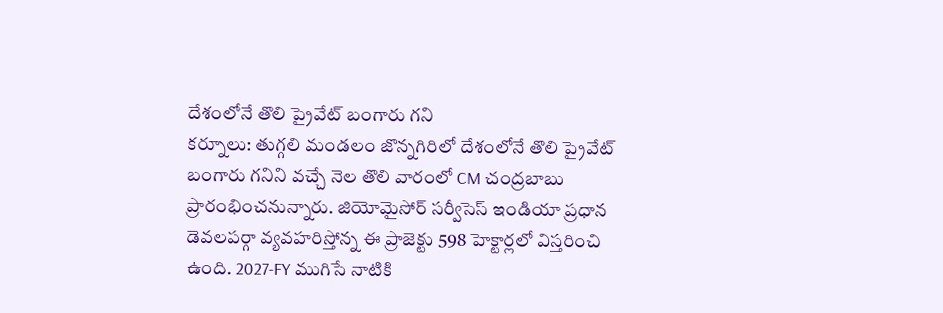దేశంలోనే తొలి ప్రైవేట్ బంగారు గని
కర్నూలు: తుగ్గలి మండలం జొన్నగిరిలో దేశంలోనే తొలి ప్రైవేట్ బంగారు గనిని వచ్చే నెల తొలి వారంలో CM చంద్రబాబు ప్రారంభించనున్నారు. జియోమైసోర్ సర్వీసెస్ ఇండియా ప్రధాన డెవలపర్గా వ్యవహరిస్తోన్న ఈ ప్రాజెక్టు 598 హెక్టార్లలో విస్తరించి ఉంది. 2027-FY ముగిసే నాటికి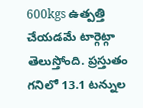600kgs ఉత్పత్తి చేయడమే టార్గెట్గా తెలుస్తోంది. ప్రస్తుతం గనిలో 13.1 టన్నుల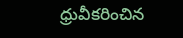ధ్రువీకరించిన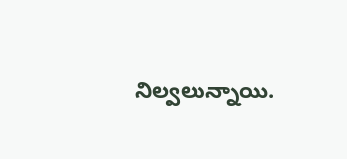నిల్వలున్నాయి.